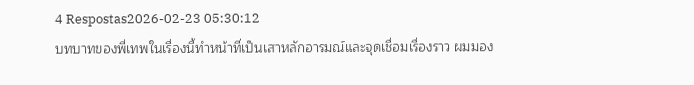4 Respostas2026-02-23 05:30:12
บทบาทของพี่เทพในเรื่องนี้ทำหน้าที่เป็นเสาหลักอารมณ์และจุดเชื่อมเรื่องราว ผมมอง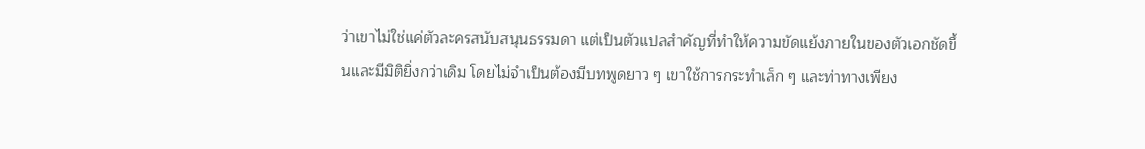ว่าเขาไม่ใช่แค่ตัวละครสนับสนุนธรรมดา แต่เป็นตัวแปลสำคัญที่ทำให้ความขัดแย้งภายในของตัวเอกชัดขึ้นและมีมิติยิ่งกว่าเดิม โดยไม่จำเป็นต้องมีบทพูดยาว ๆ เขาใช้การกระทำเล็ก ๆ และท่าทางเพียง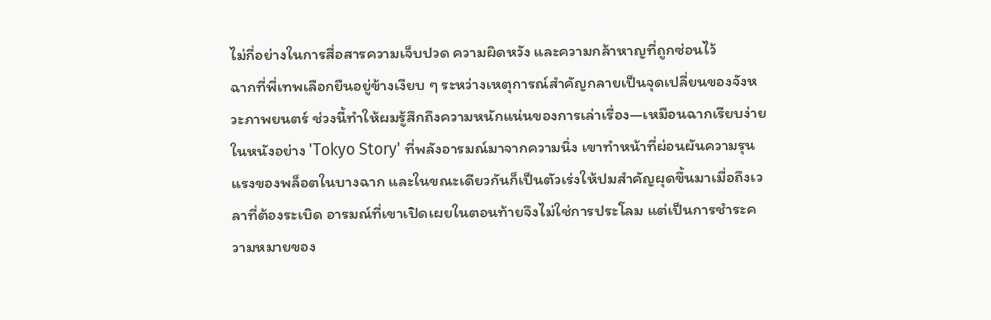ไม่กี่อย่างในการสื่อสารความเจ็บปวด ความผิดหวัง และความกล้าหาญที่ถูกซ่อนไว้
ฉากที่พี่เทพเลือกยืนอยู่ข้างเงียบ ๆ ระหว่างเหตุการณ์สำคัญกลายเป็นจุดเปลี่ยนของจังหวะภาพยนตร์ ช่วงนี้ทำให้ผมรู้สึกถึงความหนักแน่นของการเล่าเรื่อง—เหมือนฉากเรียบง่ายในหนังอย่าง 'Tokyo Story' ที่พลังอารมณ์มาจากความนิ่ง เขาทำหน้าที่ผ่อนผันความรุนแรงของพล็อตในบางฉาก และในขณะเดียวกันก็เป็นตัวเร่งให้ปมสำคัญผุดขึ้นมาเมื่อถึงเวลาที่ต้องระเบิด อารมณ์ที่เขาเปิดเผยในตอนท้ายจึงไม่ใช่การประโลม แต่เป็นการชำระความหมายของ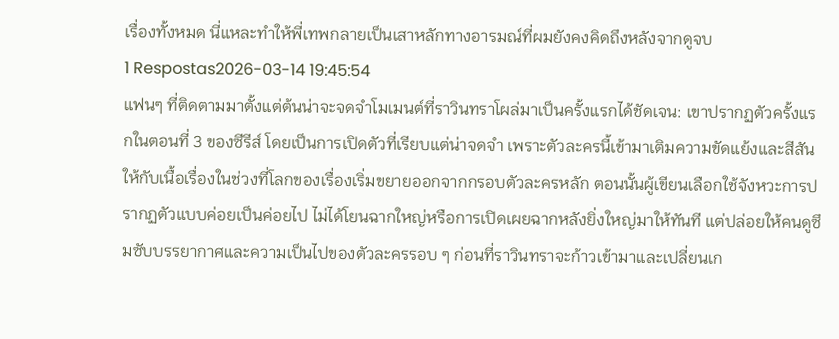เรื่องทั้งหมด นี่แหละทำให้พี่เทพกลายเป็นเสาหลักทางอารมณ์ที่ผมยังคงคิดถึงหลังจากดูจบ
1 Respostas2026-03-14 19:45:54
แฟนๆ ที่ติดตามมาตั้งแต่ต้นน่าจะจดจำโมเมนต์ที่ราวินทราโผล่มาเป็นครั้งแรกได้ชัดเจน: เขาปรากฏตัวครั้งแรกในตอนที่ 3 ของซีรีส์ โดยเป็นการเปิดตัวที่เรียบแต่น่าจดจำ เพราะตัวละครนี้เข้ามาเติมความขัดแย้งและสีสันให้กับเนื้อเรื่องในช่วงที่โลกของเรื่องเริ่มขยายออกจากกรอบตัวละครหลัก ตอนนั้นผู้เขียนเลือกใช้จังหวะการปรากฏตัวแบบค่อยเป็นค่อยไป ไม่ได้โยนฉากใหญ่หรือการเปิดเผยฉากหลังยิ่งใหญ่มาให้ทันที แต่ปล่อยให้คนดูซึมซับบรรยากาศและความเป็นไปของตัวละครรอบ ๆ ก่อนที่ราวินทราจะก้าวเข้ามาและเปลี่ยนเก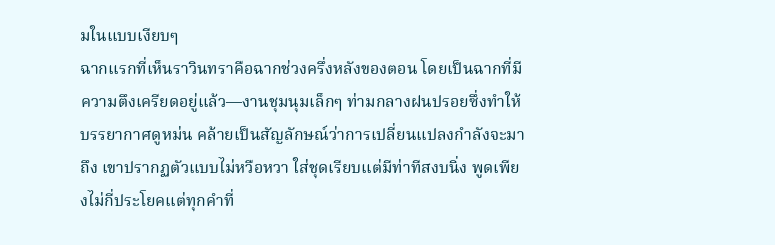มในแบบเงียบๆ
ฉากแรกที่เห็นราวินทราคือฉากช่วงครึ่งหลังของตอน โดยเป็นฉากที่มีความตึงเครียดอยู่แล้ว—งานชุมนุมเล็กๆ ท่ามกลางฝนปรอยซึ่งทำให้บรรยากาศดูหม่น คล้ายเป็นสัญลักษณ์ว่าการเปลี่ยนแปลงกำลังจะมาถึง เขาปรากฏตัวแบบไม่หวือหวา ใส่ชุดเรียบแต่มีท่าทีสงบนิ่ง พูดเพียงไม่กี่ประโยคแต่ทุกคำที่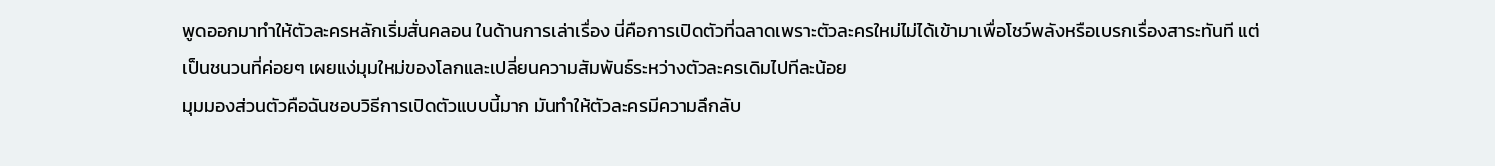พูดออกมาทำให้ตัวละครหลักเริ่มสั่นคลอน ในด้านการเล่าเรื่อง นี่คือการเปิดตัวที่ฉลาดเพราะตัวละครใหม่ไม่ได้เข้ามาเพื่อโชว์พลังหรือเบรกเรื่องสาระทันที แต่เป็นชนวนที่ค่อยๆ เผยแง่มุมใหม่ของโลกและเปลี่ยนความสัมพันธ์ระหว่างตัวละครเดิมไปทีละน้อย
มุมมองส่วนตัวคือฉันชอบวิธีการเปิดตัวแบบนี้มาก มันทำให้ตัวละครมีความลึกลับ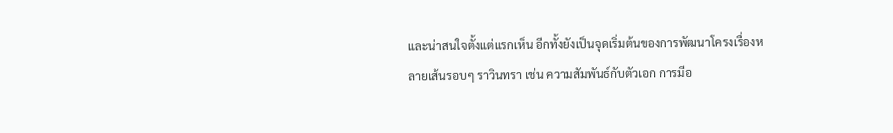และน่าสนใจตั้งแต่แรกเห็น อีกทั้งยังเป็นจุดเริ่มต้นของการพัฒนาโครงเรื่องหลายเส้นรอบๆ ราวินทรา เช่น ความสัมพันธ์กับตัวเอก การมีอ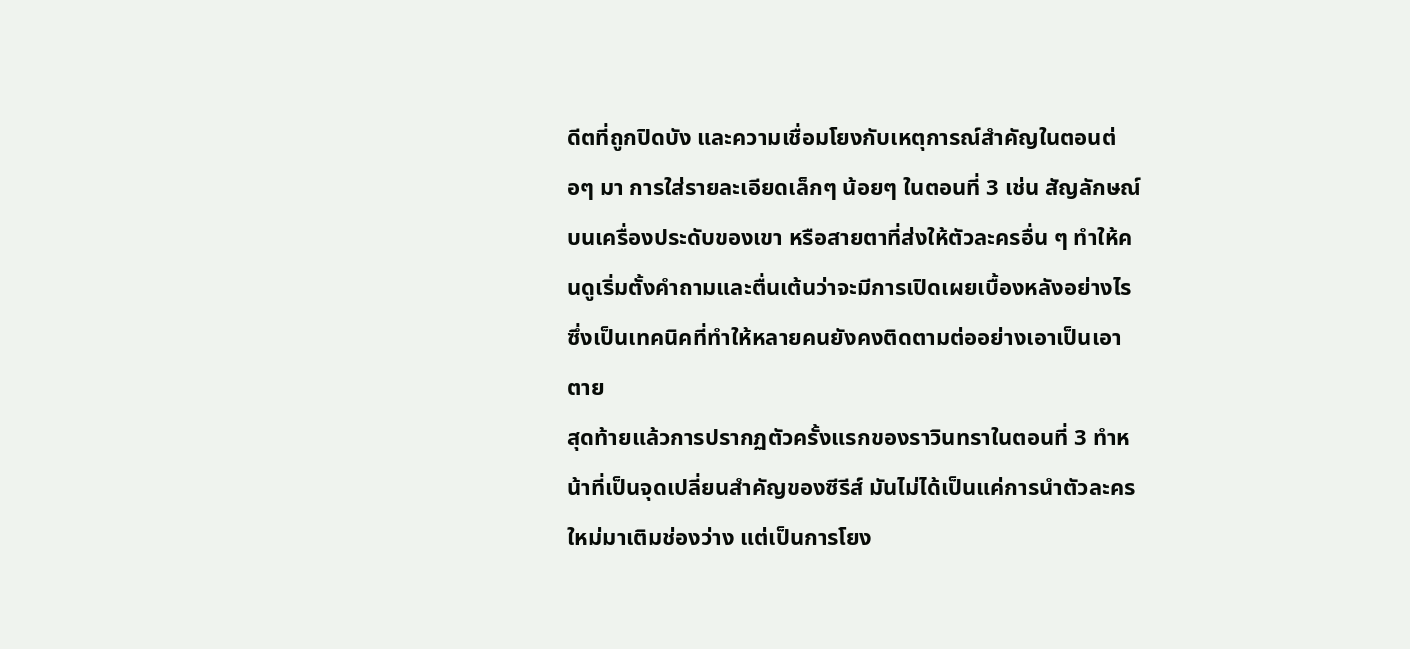ดีตที่ถูกปิดบัง และความเชื่อมโยงกับเหตุการณ์สำคัญในตอนต่อๆ มา การใส่รายละเอียดเล็กๆ น้อยๆ ในตอนที่ 3 เช่น สัญลักษณ์บนเครื่องประดับของเขา หรือสายตาที่ส่งให้ตัวละครอื่น ๆ ทำให้คนดูเริ่มตั้งคำถามและตื่นเต้นว่าจะมีการเปิดเผยเบื้องหลังอย่างไร ซึ่งเป็นเทคนิคที่ทำให้หลายคนยังคงติดตามต่ออย่างเอาเป็นเอาตาย
สุดท้ายแล้วการปรากฏตัวครั้งแรกของราวินทราในตอนที่ 3 ทำหน้าที่เป็นจุดเปลี่ยนสำคัญของซีรีส์ มันไม่ได้เป็นแค่การนำตัวละครใหม่มาเติมช่องว่าง แต่เป็นการโยง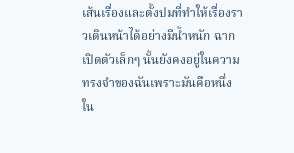เส้นเรื่องและตั้งปมที่ทำให้เรื่องราวเดินหน้าได้อย่างมีน้ำหนัก ฉากเปิดตัวเล็กๆ นั้นยังคงอยู่ในความทรงจำของฉันเพราะมันคือหนึ่งใน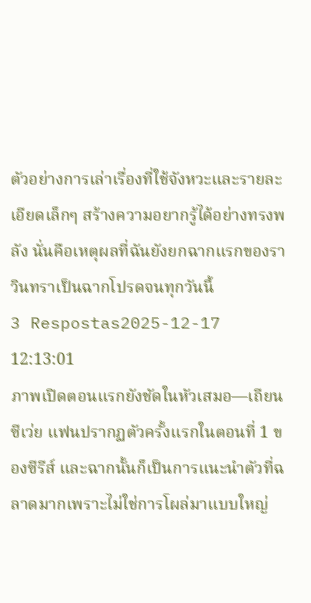ตัวอย่างการเล่าเรื่องที่ใช้จังหวะและรายละเอียดเล็กๆ สร้างความอยากรู้ได้อย่างทรงพลัง นั่นคือเหตุผลที่ฉันยังยกฉากแรกของราวินทราเป็นฉากโปรดจนทุกวันนี้
3 Respostas2025-12-17 12:13:01
ภาพเปิดตอนแรกยังชัดในหัวเสมอ—เถียนซีเว่ย แฟนปรากฏตัวครั้งแรกในตอนที่ 1 ของซีรีส์ และฉากนั้นก็เป็นการแนะนำตัวที่ฉลาดมากเพราะไม่ใช่การโผล่มาแบบใหญ่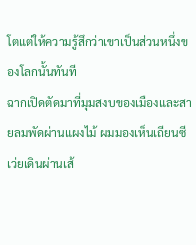โตแต่ให้ความรู้สึกว่าเขาเป็นส่วนหนึ่งของโลกนั้นทันที
ฉากเปิดตัดมาที่มุมสงบของเมืองและสายลมพัดผ่านแผงไม้ ผมมองเห็นเถียนซีเว่ยเดินผ่านเส้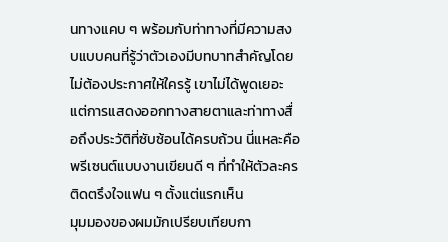นทางแคบ ๆ พร้อมกับท่าทางที่มีความสงบแบบคนที่รู้ว่าตัวเองมีบทบาทสำคัญโดยไม่ต้องประกาศให้ใครรู้ เขาไม่ได้พูดเยอะ แต่การแสดงออกทางสายตาและท่าทางสื่อถึงประวัติที่ซับซ้อนได้ครบถ้วน นี่แหละคือพรีเซนต์แบบงานเขียนดี ๆ ที่ทำให้ตัวละครติดตรึงใจแฟน ๆ ตั้งแต่แรกเห็น
มุมมองของผมมักเปรียบเทียบกา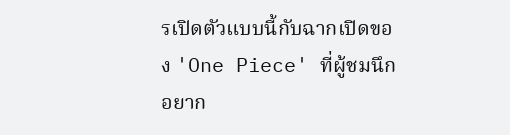รเปิดตัวแบบนี้กับฉากเปิดของ 'One Piece' ที่ผู้ชมนึกอยาก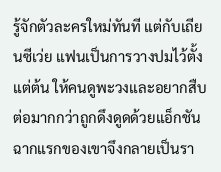รู้จักตัวละครใหม่ทันที แต่กับเถียนซีเว่ย แฟนเป็นการวางปมไว้ตั้งแต่ต้น ให้คนดูพะวงและอยากสืบต่อมากกว่าถูกดึงดูดด้วยแอ็กชัน ฉากแรกของเขาจึงกลายเป็นรา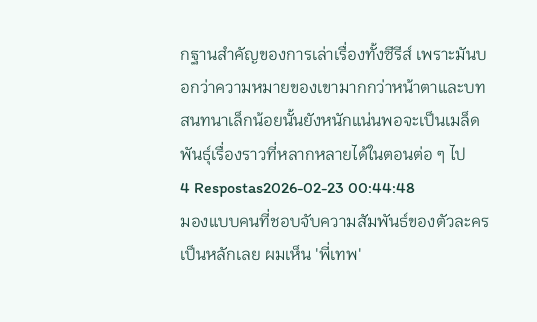กฐานสำคัญของการเล่าเรื่องทั้งซีรีส์ เพราะมันบอกว่าความหมายของเขามากกว่าหน้าตาและบทสนทนาเล็กน้อยนั้นยังหนักแน่นพอจะเป็นเมล็ดพันธุ์เรื่องราวที่หลากหลายได้ในตอนต่อ ๆ ไป
4 Respostas2026-02-23 00:44:48
มองแบบคนที่ชอบจับความสัมพันธ์ของตัวละครเป็นหลักเลย ผมเห็น 'พี่เทพ'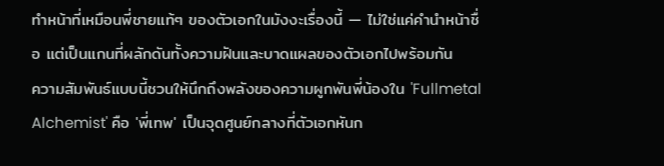ทำหน้าที่เหมือนพี่ชายแท้ๆ ของตัวเอกในมังงะเรื่องนี้ — ไม่ใช่แค่คำนำหน้าชื่อ แต่เป็นแกนที่ผลักดันทั้งความฝันและบาดแผลของตัวเอกไปพร้อมกัน
ความสัมพันธ์แบบนี้ชวนให้นึกถึงพลังของความผูกพันพี่น้องใน 'Fullmetal Alchemist' คือ 'พี่เทพ' เป็นจุดศูนย์กลางที่ตัวเอกหันก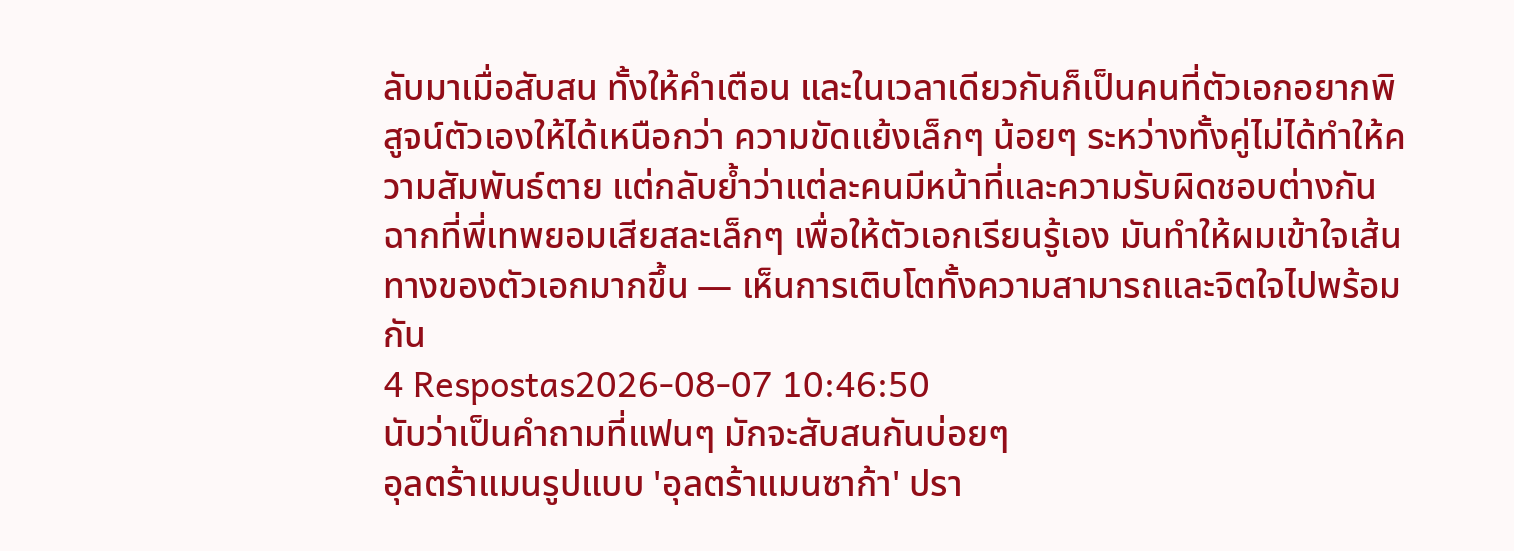ลับมาเมื่อสับสน ทั้งให้คำเตือน และในเวลาเดียวกันก็เป็นคนที่ตัวเอกอยากพิสูจน์ตัวเองให้ได้เหนือกว่า ความขัดแย้งเล็กๆ น้อยๆ ระหว่างทั้งคู่ไม่ได้ทำให้ความสัมพันธ์ตาย แต่กลับย้ำว่าแต่ละคนมีหน้าที่และความรับผิดชอบต่างกัน ฉากที่พี่เทพยอมเสียสละเล็กๆ เพื่อให้ตัวเอกเรียนรู้เอง มันทำให้ผมเข้าใจเส้นทางของตัวเอกมากขึ้น — เห็นการเติบโตทั้งความสามารถและจิตใจไปพร้อมกัน
4 Respostas2026-08-07 10:46:50
นับว่าเป็นคำถามที่แฟนๆ มักจะสับสนกันบ่อยๆ
อุลตร้าแมนรูปแบบ 'อุลตร้าแมนซาก้า' ปรา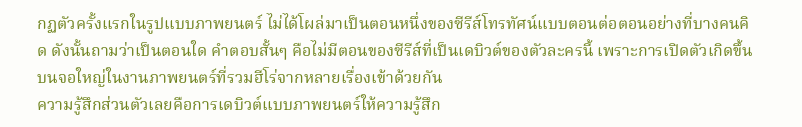กฏตัวครั้งแรกในรูปแบบภาพยนตร์ ไม่ได้โผล่มาเป็นตอนหนึ่งของซีรีส์โทรทัศน์แบบตอนต่อตอนอย่างที่บางคนคิด ดังนั้นถามว่าเป็นตอนใด คำตอบสั้นๆ คือไม่มีตอนของซีรีส์ที่เป็นเดบิวต์ของตัวละครนี้ เพราะการเปิดตัวเกิดขึ้นบนจอใหญ่ในงานภาพยนตร์ที่รวมฮีโร่จากหลายเรื่องเข้าด้วยกัน
ความรู้สึกส่วนตัวเลยคือการเดบิวต์แบบภาพยนตร์ให้ความรู้สึก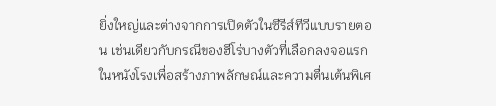ยิ่งใหญ่และต่างจากการเปิดตัวในซีรีส์ทีวีแบบรายตอน เช่นเดียวกับกรณีของฮีโร่บางตัวที่เลือกลงจอแรกในหนังโรงเพื่อสร้างภาพลักษณ์และความตื่นเต้นพิเศ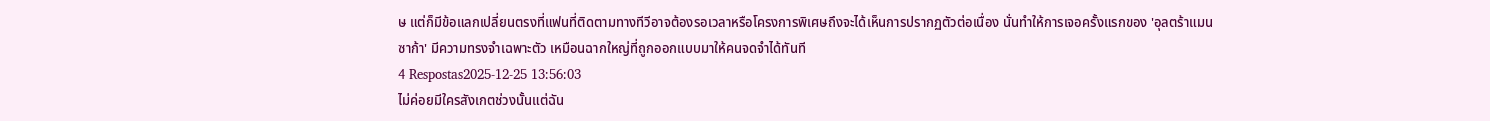ษ แต่ก็มีข้อแลกเปลี่ยนตรงที่แฟนที่ติดตามทางทีวีอาจต้องรอเวลาหรือโครงการพิเศษถึงจะได้เห็นการปรากฏตัวต่อเนื่อง นั่นทำให้การเจอครั้งแรกของ 'อุลตร้าแมนซาก้า' มีความทรงจำเฉพาะตัว เหมือนฉากใหญ่ที่ถูกออกแบบมาให้คนจดจำได้ทันที
4 Respostas2025-12-25 13:56:03
ไม่ค่อยมีใครสังเกตช่วงนั้นแต่ฉัน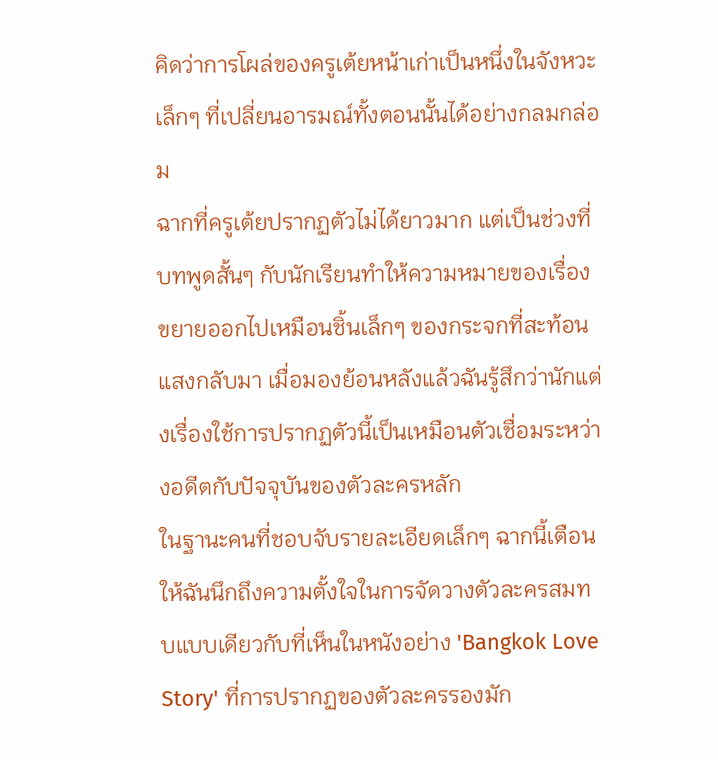คิดว่าการโผล่ของครูเต้ยหน้าเก่าเป็นหนึ่งในจังหวะเล็กๆ ที่เปลี่ยนอารมณ์ทั้งตอนนั้นได้อย่างกลมกล่อม
ฉากที่ครูเต้ยปรากฏตัวไม่ได้ยาวมาก แต่เป็นช่วงที่บทพูดสั้นๆ กับนักเรียนทำให้ความหมายของเรื่องขยายออกไปเหมือนชิ้นเล็กๆ ของกระจกที่สะท้อนแสงกลับมา เมื่อมองย้อนหลังแล้วฉันรู้สึกว่านักแต่งเรื่องใช้การปรากฏตัวนี้เป็นเหมือนตัวเชื่อมระหว่างอดีตกับปัจจุบันของตัวละครหลัก
ในฐานะคนที่ชอบจับรายละเอียดเล็กๆ ฉากนี้เตือนให้ฉันนึกถึงความตั้งใจในการจัดวางตัวละครสมทบแบบเดียวกับที่เห็นในหนังอย่าง 'Bangkok Love Story' ที่การปรากฏของตัวละครรองมัก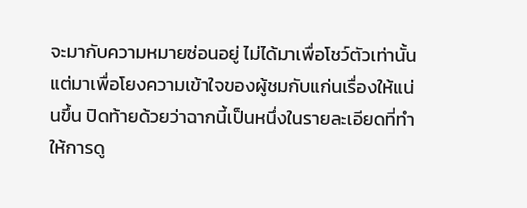จะมากับความหมายซ่อนอยู่ ไม่ได้มาเพื่อโชว์ตัวเท่านั้น แต่มาเพื่อโยงความเข้าใจของผู้ชมกับแก่นเรื่องให้แน่นขึ้น ปิดท้ายด้วยว่าฉากนี้เป็นหนึ่งในรายละเอียดที่ทำให้การดู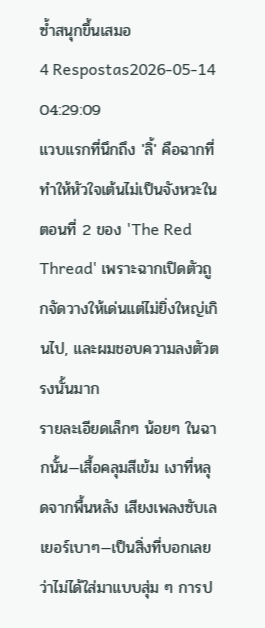ซ้ำสนุกขึ้นเสมอ
4 Respostas2026-05-14 04:29:09
แวบแรกที่นึกถึง 'ลิ้' คือฉากที่ทำให้หัวใจเต้นไม่เป็นจังหวะในตอนที่ 2 ของ 'The Red Thread' เพราะฉากเปิดตัวถูกจัดวางให้เด่นแต่ไม่ยิ่งใหญ่เกินไป, และผมชอบความลงตัวตรงนั้นมาก
รายละเอียดเล็กๆ น้อยๆ ในฉากนั้น—เสื้อคลุมสีเข้ม เงาที่หลุดจากพื้นหลัง เสียงเพลงซับเลเยอร์เบาๆ—เป็นสิ่งที่บอกเลยว่าไม่ได้ใส่มาแบบสุ่ม ๆ การป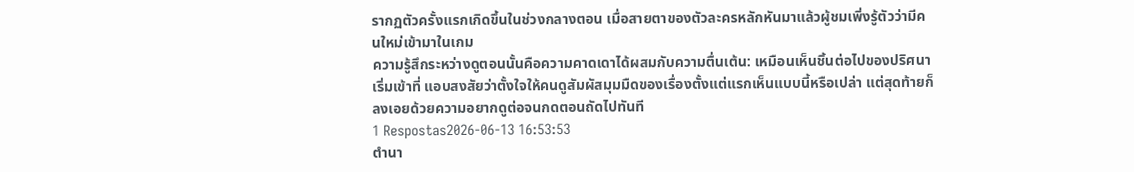รากฏตัวครั้งแรกเกิดขึ้นในช่วงกลางตอน เมื่อสายตาของตัวละครหลักหันมาแล้วผู้ชมเพิ่งรู้ตัวว่ามีคนใหม่เข้ามาในเกม
ความรู้สึกระหว่างดูตอนนั้นคือความคาดเดาได้ผสมกับความตื่นเต้น: เหมือนเห็นชิ้นต่อไปของปริศนาเริ่มเข้าที่ แอบสงสัยว่าตั้งใจให้คนดูสัมผัสมุมมืดของเรื่องตั้งแต่แรกเห็นแบบนี้หรือเปล่า แต่สุดท้ายก็ลงเอยด้วยความอยากดูต่อจนกดตอนถัดไปทันที
1 Respostas2026-06-13 16:53:53
ตำนา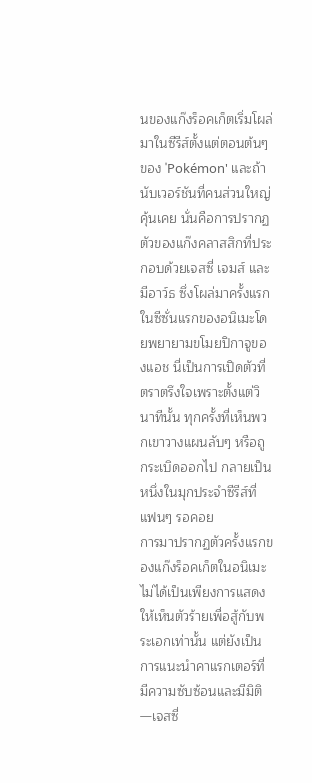นของแก๊งร็อคเก็ตเริ่มโผล่มาในซีรีส์ตั้งแต่ตอนต้นๆ ของ 'Pokémon' และถ้านับเวอร์ชันที่คนส่วนใหญ่คุ้นเคย นั่นคือการปรากฏตัวของแก๊งคลาสสิกที่ประกอบด้วยเจสซี่ เจมส์ และมีอาว์ธ ซึ่งโผล่มาครั้งแรกในซีซั่นแรกของอนิเมะโดยพยายามขโมยปิกาจูของแอช นี่เป็นการเปิดตัวที่ตราตรึงใจเพราะตั้งแต่วินาทีนั้น ทุกครั้งที่เห็นพวกเขาวางแผนลับๆ หรือถูกระเบิดออกไป กลายเป็นหนึ่งในมุกประจำซีรีส์ที่แฟนๆ รอคอย
การมาปรากฏตัวครั้งแรกของแก๊งร็อคเก็ตในอนิเมะไม่ได้เป็นเพียงการแสดงให้เห็นตัวร้ายเพื่อสู้กับพระเอกเท่านั้น แต่ยังเป็นการแนะนำคาแรกเตอร์ที่มีความซับซ้อนและมีมิติ—เจสซี่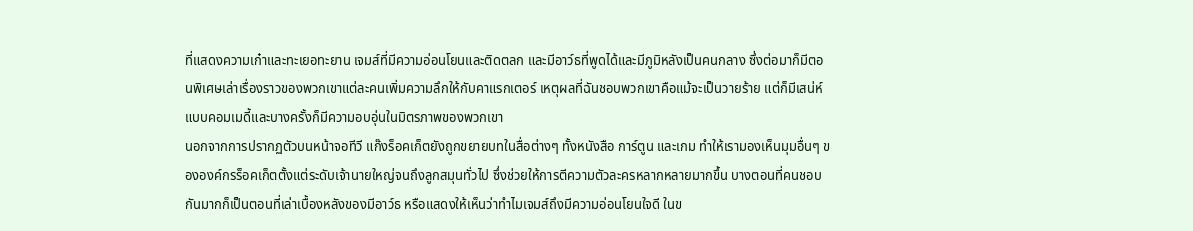ที่แสดงความเก๋าและทะเยอทะยาน เจมส์ที่มีความอ่อนโยนและติดตลก และมีอาว์ธที่พูดได้และมีภูมิหลังเป็นคนกลาง ซึ่งต่อมาก็มีตอนพิเศษเล่าเรื่องราวของพวกเขาแต่ละคนเพิ่มความลึกให้กับคาแรกเตอร์ เหตุผลที่ฉันชอบพวกเขาคือแม้จะเป็นวายร้าย แต่ก็มีเสน่ห์แบบคอมเมดี้และบางครั้งก็มีความอบอุ่นในมิตรภาพของพวกเขา
นอกจากการปรากฏตัวบนหน้าจอทีวี แก๊งร็อคเก็ตยังถูกขยายบทในสื่อต่างๆ ทั้งหนังสือ การ์ตูน และเกม ทำให้เรามองเห็นมุมอื่นๆ ขององค์กรร็อคเก็ตตั้งแต่ระดับเจ้านายใหญ่จนถึงลูกสมุนทั่วไป ซึ่งช่วยให้การตีความตัวละครหลากหลายมากขึ้น บางตอนที่คนชอบกันมากก็เป็นตอนที่เล่าเบื้องหลังของมีอาว์ธ หรือแสดงให้เห็นว่าทำไมเจมส์ถึงมีความอ่อนโยนใจดี ในข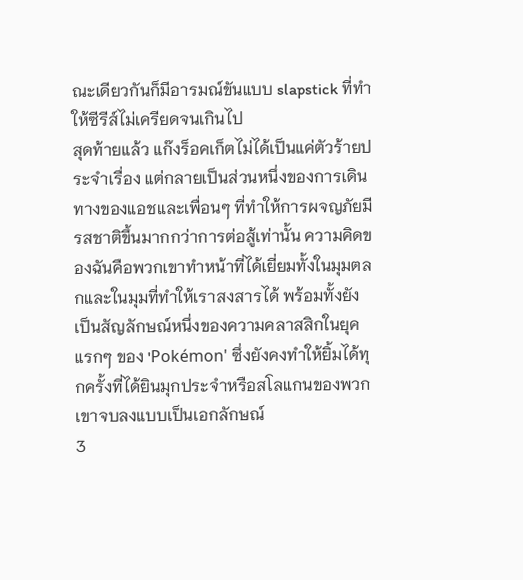ณะเดียวกันก็มีอารมณ์ขันแบบ slapstick ที่ทำให้ซีรีส์ไม่เครียดจนเกินไป
สุดท้ายแล้ว แก๊งร็อคเก็ตไม่ได้เป็นแค่ตัวร้ายประจำเรื่อง แต่กลายเป็นส่วนหนึ่งของการเดินทางของแอชและเพื่อนๆ ที่ทำให้การผจญภัยมีรสชาติขึ้นมากกว่าการต่อสู้เท่านั้น ความคิดของฉันคือพวกเขาทำหน้าที่ได้เยี่ยมทั้งในมุมตลกและในมุมที่ทำให้เราสงสารได้ พร้อมทั้งยังเป็นสัญลักษณ์หนึ่งของความคลาสสิกในยุคแรกๆ ของ 'Pokémon' ซึ่งยังคงทำให้ยิ้มได้ทุกครั้งที่ได้ยินมุกประจำหรือสโลแกนของพวกเขาจบลงแบบเป็นเอกลักษณ์
3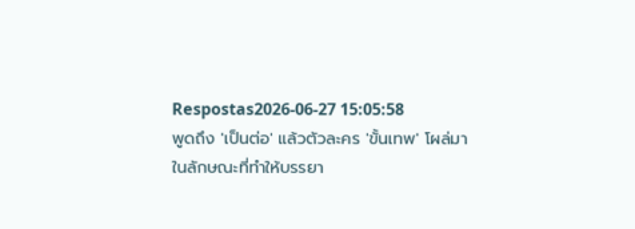Respostas2026-06-27 15:05:58
พูดถึง 'เป็นต่อ' แล้วตัวละคร 'ขั้นเทพ' โผล่มาในลักษณะที่ทำให้บรรยา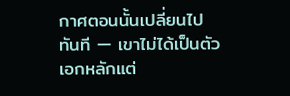กาศตอนนั้นเปลี่ยนไปทันที — เขาไม่ได้เป็นตัวเอกหลักแต่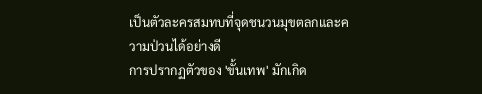เป็นตัวละครสมทบที่จุดชนวนมุขตลกและความป่วนได้อย่างดี
การปรากฏตัวของ 'ขั้นเทพ' มักเกิด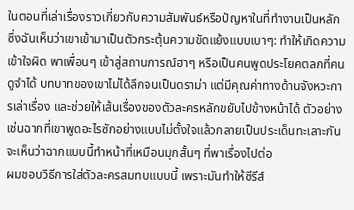ในตอนที่เล่าเรื่องราวเกี่ยวกับความสัมพันธ์หรือปัญหาในที่ทำงานเป็นหลัก ซึ่งฉันเห็นว่าเขาเข้ามาเป็นตัวกระตุ้นความขัดแย้งแบบเบาๆ: ทำให้เกิดความเข้าใจผิด พาเพื่อนๆ เข้าสู่สถานการณ์ฮาๆ หรือเป็นคนพูดประโยคตลกที่คนดูจำได้ บทบาทของเขาไม่ได้ลึกจนเป็นดราม่า แต่มีคุณค่าทางด้านจังหวะการเล่าเรื่อง และช่วยให้เส้นเรื่องของตัวละครหลักขยับไปข้างหน้าได้ ตัวอย่างเช่นฉากที่เขาพูดอะไรซักอย่างแบบไม่ตั้งใจแล้วกลายเป็นประเด็นทะเลาะกัน จะเห็นว่าฉากแบบนี้ทำหน้าที่เหมือนมุกสั้นๆ ที่พาเรื่องไปต่อ
ผมชอบวิธีการใส่ตัวละครสมทบแบบนี้ เพราะมันทำให้ซีรีส์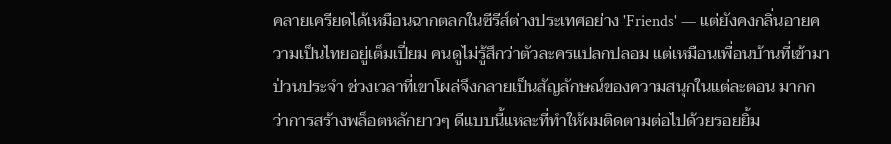คลายเครียดได้เหมือนฉากตลกในซีรีส์ต่างประเทศอย่าง 'Friends' — แต่ยังคงกลิ่นอายความเป็นไทยอยู่เต็มเปี่ยม คนดูไม่รู้สึกว่าตัวละครแปลกปลอม แต่เหมือนเพื่อนบ้านที่เข้ามาป่วนประจำ ช่วงเวลาที่เขาโผล่จึงกลายเป็นสัญลักษณ์ของความสนุกในแต่ละตอน มากกว่าการสร้างพล็อตหลักยาวๆ ดีแบบนี้แหละที่ทำให้ผมติดตามต่อไปด้วยรอยยิ้ม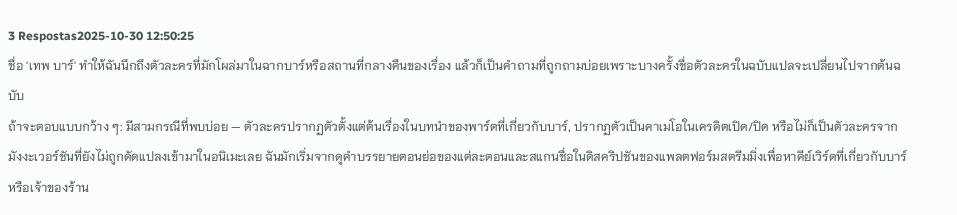3 Respostas2025-10-30 12:50:25
ชื่อ 'เทพ บาร์' ทำให้ฉันนึกถึงตัวละครที่มักโผล่มาในฉากบาร์หรือสถานที่กลางคืนของเรื่อง แล้วก็เป็นคำถามที่ถูกถามบ่อยเพราะบางครั้งชื่อตัวละครในฉบับแปลจะเปลี่ยนไปจากต้นฉบับ
ถ้าจะตอบแบบกว้าง ๆ: มีสามกรณีที่พบบ่อย — ตัวละครปรากฏตัวตั้งแต่ต้นเรื่องในบทนำของพาร์ตที่เกี่ยวกับบาร์, ปรากฏตัวเป็นคาเมโอในเครดิตเปิด/ปิด หรือไม่ก็เป็นตัวละครจากมังงะเวอร์ชันที่ยังไม่ถูกดัดแปลงเข้ามาในอนิเมะเลย ฉันมักเริ่มจากดูคำบรรยายตอนย่อของแต่ละตอนและสแกนชื่อในดิสคริปชันของแพลตฟอร์มสตรีมมิ่งเพื่อหาคีย์เวิร์ดที่เกี่ยวกับบาร์หรือเจ้าของร้าน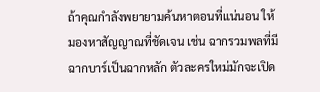ถ้าคุณกำลังพยายามค้นหาตอนที่แน่นอน ให้มองหาสัญญาณที่ชัดเจน เช่น ฉากรวมพลที่มีฉากบาร์เป็นฉากหลัก ตัวละครใหม่มักจะเปิด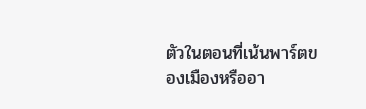ตัวในตอนที่เน้นพาร์ตของเมืองหรืออา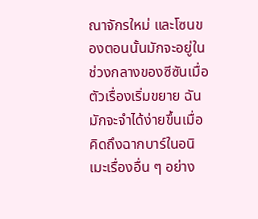ณาจักรใหม่ และโซนของตอนนั้นมักจะอยู่ในช่วงกลางของซีซันเมื่อตัวเรื่องเริ่มขยาย ฉันมักจะจำได้ง่ายขึ้นเมื่อคิดถึงฉากบาร์ในอนิเมะเรื่องอื่น ๆ อย่าง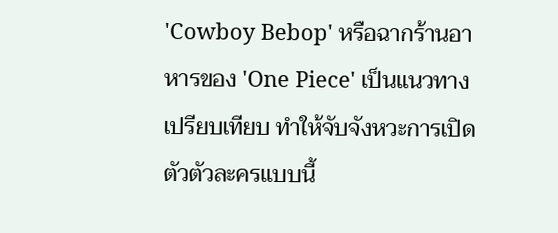'Cowboy Bebop' หรือฉากร้านอาหารของ 'One Piece' เป็นแนวทางเปรียบเทียบ ทำให้จับจังหวะการเปิดตัวตัวละครแบบนี้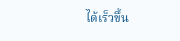ได้เร็วขึ้น